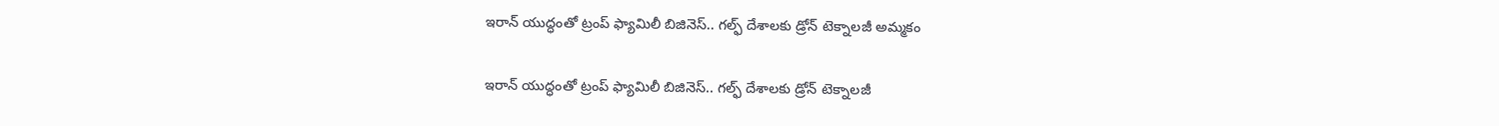ఇరాన్ యుద్ధంతో ట్రంప్ ఫ్యామిలీ బిజినెస్.. గల్ఫ్ దేశాలకు డ్రోన్ టెక్నాలజీ అమ్మకం

ఇరాన్ యుద్ధంతో ట్రంప్ ఫ్యామిలీ బిజినెస్.. గల్ఫ్ దేశాలకు డ్రోన్ టెక్నాలజీ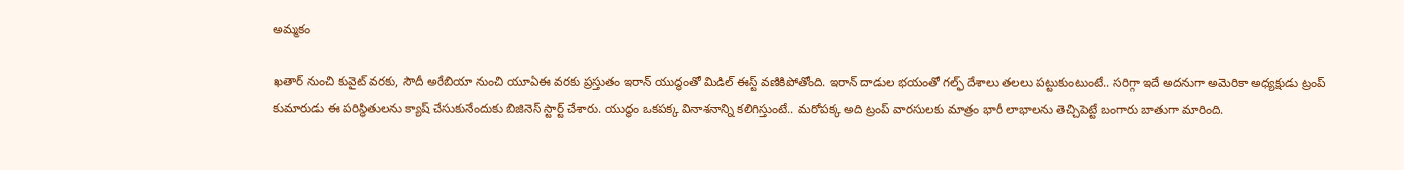అమ్మకం

ఖతార్ నుంచి కువైట్ వరకు, సౌదీ అరేబియా నుంచి యూఏఈ వరకు ప్రస్తుతం ఇరాన్ యుద్ధంతో మిడిల్ ఈస్ట్ వణికిపోతోంది. ఇరాన్ దాడుల భయంతో గల్ఫ్ దేశాలు తలలు పట్టుకుంటుంటే.. సరిగ్గా ఇదే అదనుగా అమెరికా అధ్యక్షుడు ట్రంప్ కుమారుడు ఈ పరిస్థితులను క్యాష్ చేసుకునేందుకు బిజినెస్ స్టార్ట్ చేశారు. యుద్ధం ఒకపక్క వినాశనాన్ని కలిగిస్తుంటే.. మరోపక్క అది ట్రంప్ వారసులకు మాత్రం భారీ లాభాలను తెచ్చిపెట్టే బంగారు బాతుగా మారింది.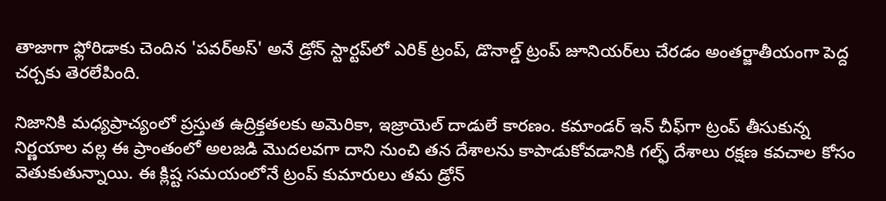తాజాగా ఫ్లోరిడాకు చెందిన 'పవర్‌అస్' అనే డ్రోన్ స్టార్టప్‌లో ఎరిక్ ట్రంప్, డొనాల్డ్ ట్రంప్ జూనియర్‌లు చేరడం అంతర్జాతీయంగా పెద్ద చర్చకు తెరలేపింది.

నిజానికి మధ్యప్రాచ్యంలో ప్రస్తుత ఉద్రిక్తతలకు అమెరికా, ఇజ్రాయెల్ దాడులే కారణం. కమాండర్ ఇన్ చీఫ్‌గా ట్రంప్ తీసుకున్న నిర్ణయాల వల్ల ఈ ప్రాంతంలో అలజడి మెుదలవగా దాని నుంచి తన దేశాలను కాపాడుకోవడానికి గల్ఫ్ దేశాలు రక్షణ కవచాల కోసం వెతుకుతున్నాయి. ఈ క్లిష్ట సమయంలోనే ట్రంప్ కుమారులు తమ డ్రోన్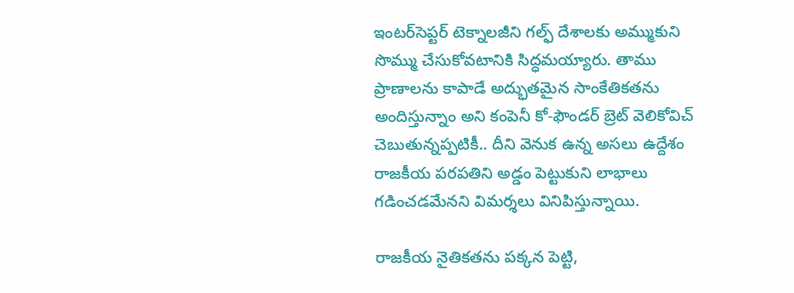ఇంటర్‌సెప్టర్ టెక్నాలజీని గల్ఫ్ దేశాలకు అమ్ముకుని సొమ్ము చేసుకోవటానికి సిద్ధమయ్యారు. తాము ప్రాణాలను కాపాడే అద్భుతమైన సాంకేతికతను అందిస్తున్నాం అని కంపెనీ కో-ఫౌండర్ బ్రెట్ వెలికోవిచ్ చెబుతున్నప్పటికీ.. దీని వెనుక ఉన్న అసలు ఉద్దేశం రాజకీయ పరపతిని అడ్డం పెట్టుకుని లాభాలు గడించడమేనని విమర్శలు వినిపిస్తున్నాయి.

రాజకీయ నైతికతను పక్కన పెట్టి,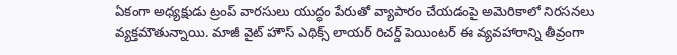ఏకంగా అధ్యక్షుడు ట్రంప్ వారసులు యుద్ధం పేరుతో వ్యాపారం చేయడంపై అమెరికాలో నిరసనలు వ్యక్తమౌతున్నాయి. మాజీ వైట్ హౌస్ ఎథిక్స్ లాయర్ రిచర్డ్ పెయింటర్ ఈ వ్యవహారాన్ని తీవ్రంగా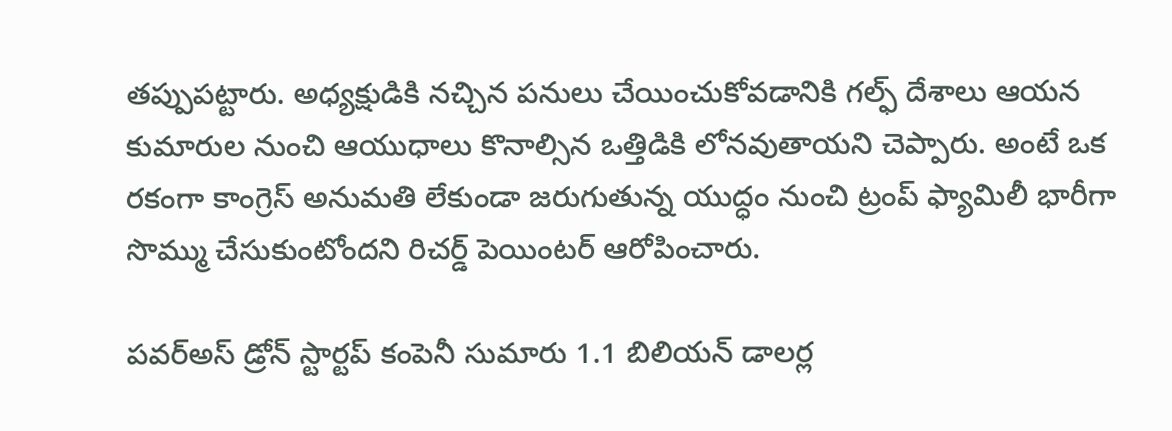తప్పుపట్టారు. అధ్యక్షుడికి నచ్చిన పనులు చేయించుకోవడానికి గల్ఫ్ దేశాలు ఆయన కుమారుల నుంచి ఆయుధాలు కొనాల్సిన ఒత్తిడికి లోనవుతాయని చెప్పారు. అంటే ఒక రకంగా కాంగ్రెస్ అనుమతి లేకుండా జరుగుతున్న యుద్ధం నుంచి ట్రంప్ ఫ్యామిలీ భారీగా సొమ్ము చేసుకుంటోందని రిచర్డ్ పెయింటర్ ఆరోపించారు.

పవర్‌అస్ డ్రోన్ స్టార్టప్ కంపెనీ సుమారు 1.1 బిలియన్ డాలర్ల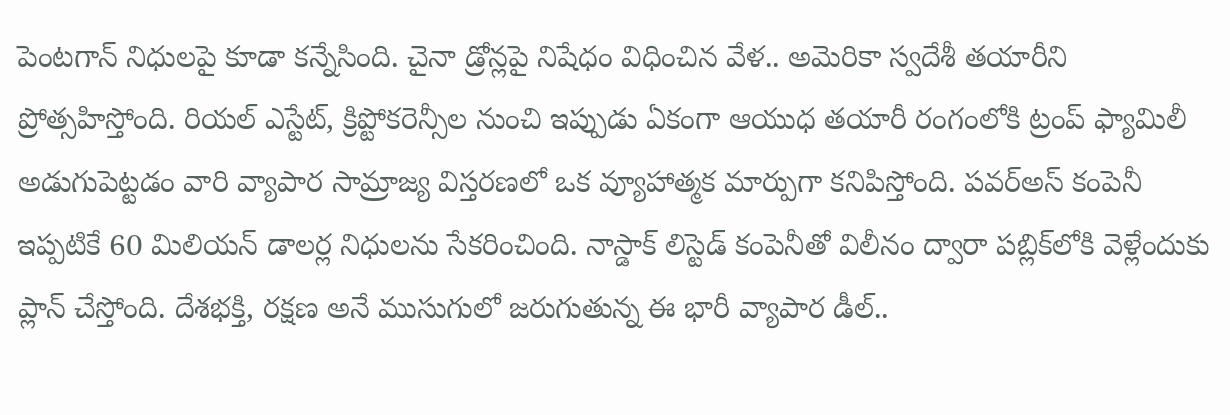పెంటగాన్ నిధులపై కూడా కన్నేసింది. చైనా డ్రోన్లపై నిషేధం విధించిన వేళ.. అమెరికా స్వదేశీ తయారీని ప్రోత్సహిస్తోంది. రియల్ ఎస్టేట్, క్రిప్టోకరెన్సీల నుంచి ఇప్పుడు ఏకంగా ఆయుధ తయారీ రంగంలోకి ట్రంప్ ఫ్యామిలీ అడుగుపెట్టడం వారి వ్యాపార సామ్రాజ్య విస్తరణలో ఒక వ్యూహాత్మక మార్పుగా కనిపిస్తోంది. పవర్‌అస్ కంపెనీ ఇప్పటికే 60 మిలియన్ డాలర్ల నిధులను సేకరించింది. నాస్డాక్ లిస్టెడ్ కంపెనీతో విలీనం ద్వారా పబ్లిక్‌లోకి వెళ్లేందుకు ప్లాన్ చేస్తోంది. దేశభక్తి, రక్షణ అనే ముసుగులో జరుగుతున్న ఈ భారీ వ్యాపార డీల్..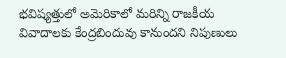భవిష్యత్తులో అమెరికాలో మరిన్ని రాజకీయ వివాదాలకు కేంద్రబిందువు కానుందని నిపుణులు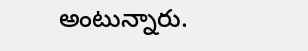అంటున్నారు.